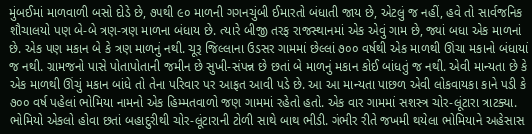મુંબઈમાં માળવાળી બસો દોડે છે, ૭૫થી ૯૦ માળની ગગનચુંબી ઈમારતો બંધાતી જાય છે, એટલું જ નહીં, હવે તો સાર્વજનિક શૌચાલયો પણ બે-બે ત્રણ-ત્રણ માળના બંધાય છે. ત્યારે બીજી તરફ રાજસ્થાનમાં એક એવું ગામ છે, જ્યાં બધા એક માળનાં છે. એક પણ મકાન બે કે ત્રણ માળનું નથી. ચૂરૂ જિલ્લાના ઉડસર ગામમાં છેલ્લાં ૭૦૦ વર્ષથી એક માળથી ઊંચા મકાનો બંધાયાં જ નથી. ગ્રામજનો પાસે પોતાપોતાની જમીન છે સુખી-સંપન્ન છે છતાં બે માળનું મકાન કોઈ બાંધતું જ નથી. એવી માન્યતા છે કે એક માળથી ઊંચું મકાન બાંધે તો તેના પરિવાર પર આફત આવી પડે છે. આ આ માન્યતા પાછળ એવી લોકવાયકા કાને પડી કે ૭૦૦ વર્ષ પહેલાં ભોમિયા નામનો એક હિમ્મતવાળો જણ ગામમાં રહેતો હતો. એક વાર ગામમાં સશસ્ત્ર ચોર-લૂંટારા ત્રાટક્યા. ભોમિયો એકલો હોવા છતાં બહાદુરીથી ચોર-લૂંટારાની ટોળી સાથે બાથ ભીડી. ગંભીર રીતે જખમી થયેલા ભોમિયાને અહેસાસ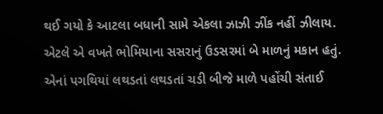થઈ ગયો કે આટલા બધાની સામે એકલા ઝાઝી ઝીંક નહીં ઝીલાય. એટલે એ વખતે ભોમિયાના સસરાનું ઉડસરમાં બે માળનું મકાન હતું. એનાં પગથિયાં લથડતાં લથડતાં ચડી બીજે માળે પહોંચી સંતાઈ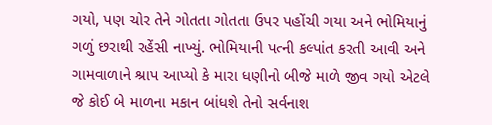ગયો, પણ ચોર તેને ગોતતા ગોતતા ઉપર પહોંચી ગયા અને ભોમિયાનું ગળું છરાથી રહેંસી નાખ્યું. ભોમિયાની પત્ની કલ્પાંત કરતી આવી અને ગામવાળાને શ્રાપ આપ્યો કે મારા ધણીનો બીજે માળે જીવ ગયો એટલે જે કોઈ બે માળના મકાન બાંધશે તેનો સર્વનાશ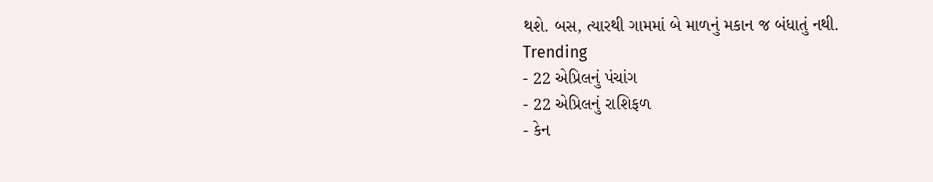થશે. બસ, ત્યારથી ગામમાં બે માળનું મકાન જ બંધાતું નથી.
Trending
- 22 એપ્રિલનું પંચાંગ
- 22 એપ્રિલનું રાશિફળ
- કેન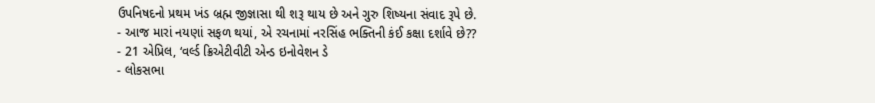ઉપનિષદનો પ્રથમ ખંડ બ્રહ્મ જીજ્ઞાસા થી શરૂ થાય છે અને ગુરુ શિષ્યના સંવાદ રૂપે છે.
- આજ મારાં નયણાં સફળ થયાં, એ રચનામાં નરસિંહ ભક્તિની કંઈ કક્ષા દર્શાવે છે??
- 21 એપ્રિલ, ‘વર્લ્ડ ક્રિએટીવીટી એન્ડ ઇનોવેશન ડે
- લોકસભા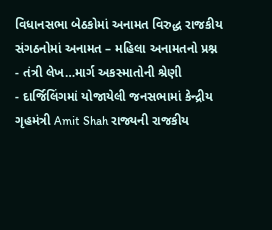વિધાનસભા બેઠકોમાં અનામત વિરુદ્ધ રાજકીય સંગઠનોમાં અનામત – મહિલા અનામતનો પ્રશ્ન
- તંત્રી લેખ…માર્ગ અકસ્માતોની શ્રેણી
- દાર્જિલિંગમાં યોજાયેલી જનસભામાં કેન્દ્રીય ગૃહમંત્રી Amit Shah રાજ્યની રાજકીય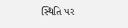સ્થિતિ પર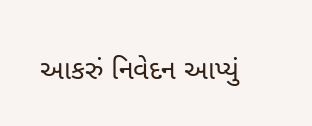આકરું નિવેદન આપ્યું